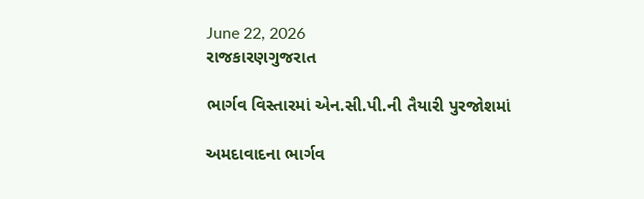June 22, 2026
રાજકારણગુજરાત

ભાર્ગવ વિસ્તારમાં એન.સી.પી.ની તૈયારી પુરજોશમાં

અમદાવાદના ભાર્ગવ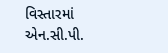વિસ્તારમાં એન.સી.પી.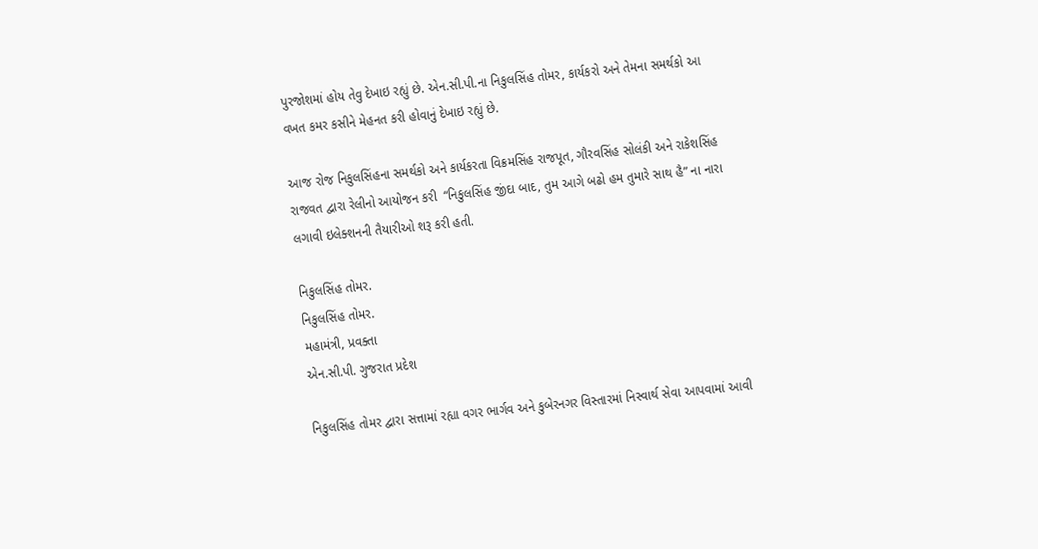પુરજોશમાં હોય તેવુ દેખાઇ રહ્યું છે. એન.સી.પી.ના નિકુલસિંહ તોમર, કાર્યકરો અને તેમના સમર્થકો આ વખત કમર કસીને મેહનત કરી હોવાનું દેખાઇ રહ્યું છે.

આજ રોજ નિકુલસિંહના સમર્થકો અને કાર્યકરતા વિક્રમસિંહ રાજપૂત, ગૌરવસિંહ સોલંકી અને રાકેશસિંહ રાજવત દ્વારા રેલીનો આયોજન કરી  “નિકુલસિંહ જીંદા બાદ, તુમ આગે બઢો હમ તુમારે સાથ હૈ” ના નારા લગાવી ઇલેક્શનની તૈયારીઓ શરૂ કરી હતી.

નિકુલસિંહ તોમર.
નિકુલસિંહ તોમર.
મહામંત્રી, પ્રવક્તા
એન.સી.પી. ગુજરાત પ્રદેશ

નિકુલસિંહ તોમર દ્વારા સત્તામાં રહ્યા વગર ભાર્ગવ અને કુબેરનગર વિસ્તારમાં નિસ્વાર્થ સેવા આપવામાં આવી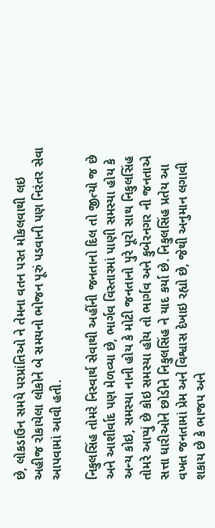છે, લોકડાઉન સમયે પરપ્રાંતિઓ ને તેમના વતન પરત મોકલવાથી લઇ અહીજ રોકાયેલા લોકોને બે સમયનો ભોજન પૂરું પડવાની પણ નિરંતર સેવા આપવામાં આવી હતી.

નિકુલસિંહ તોમરે નિસ્વાર્થ સેવાથી અહીંની જનતાનો દિલ તો જીત્યો જ છે અને આશીર્વાદ પણ મેળવ્યા છે, ભાર્ગવ વિસ્તારમાં પાણી સમસ્યા હોય કે અન્ય કોઇ, સમસ્યા નાની હોય કે મોટી જનતાનો પુરે પૂરો સાથ નિકુલસિંહ તોમરે આપ્યું છે કોઇ સમસ્યા હોય તો ભાર્ગવ અને કુબેરનગર ની જનતાએ સત્તા ધારીઓને છોડીને નિકુલસિંહ ને યાદ કર્યા છે. નિકુલસિંહ પ્રતેય આ વખત જનતામાં પ્રેમ અને વિશ્વાસ દેખાઇ રહ્યો છે, જેથી અનુમાન લગાવી શકાય છે કે ભાજપ અને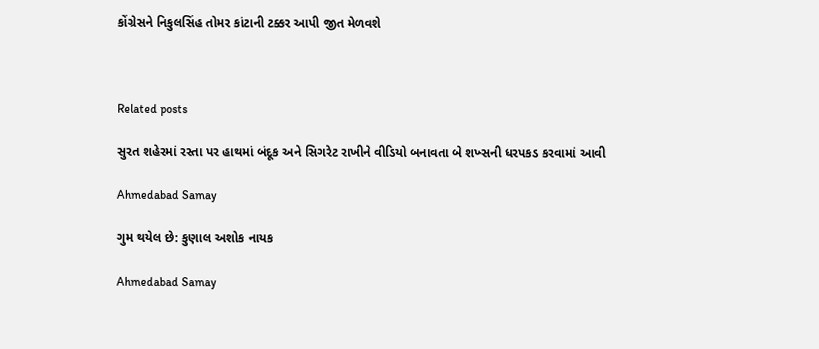કોંગ્રેસને નિકુલસિંહ તોમર કાંટાની ટક્કર આપી જીત મેળવશે



Related posts

સુરત શહેરમાં રસ્તા પર હાથમાં બંદૂક અને સિગરેટ રાખીને વીડિયો બનાવતા બે શખ્સની ધરપકડ કરવામાં આવી

Ahmedabad Samay

ગુમ થયેલ છે: કુણાલ અશોક નાયક

Ahmedabad Samay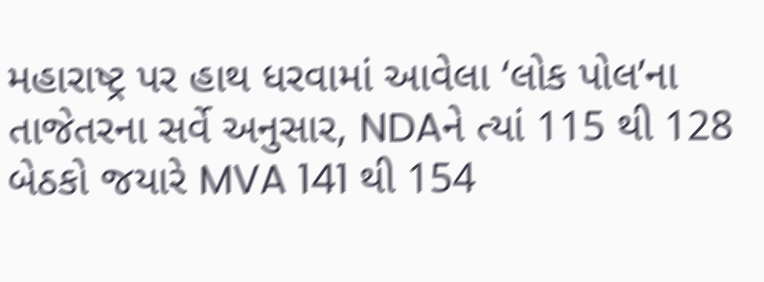મહારાષ્ટ્ર પર હાથ ધરવામાં આવેલા ‘લોક પોલ’ના તાજેતરના સર્વે અનુસાર, NDAને ત્યાં 115 થી 128 બેઠકો જયારે MVA 141 થી 154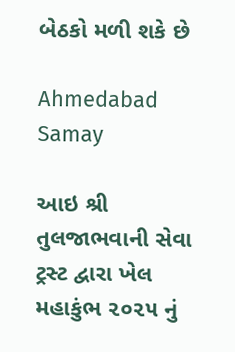બેઠકો મળી શકે છે

Ahmedabad Samay

આઇ શ્રી તુલજાભવાની સેવા ટ્રસ્ટ દ્વારા ખેલ મહાકુંભ ૨૦૨૫ નું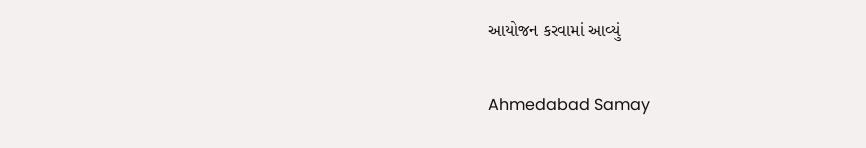આયોજન કરવામાં આવ્યું

Ahmedabad Samay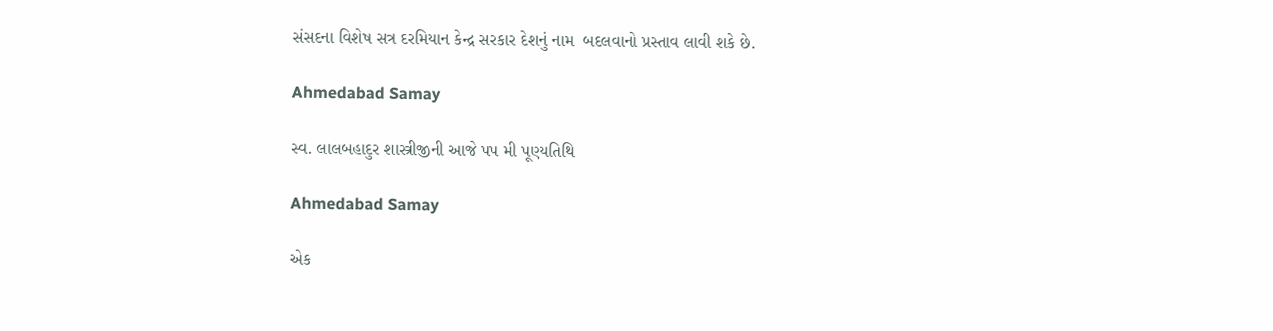સંસદના વિશેષ સત્ર દરમિયાન કેન્‍દ્ર સરકાર દેશનું નામ  બદલવાનો પ્રસ્‍તાવ લાવી શકે છે.

Ahmedabad Samay

સ્વ. લાલબહાદુર શાસ્ત્રીજીની આજે પપ મી પૂણ્યતિથિ

Ahmedabad Samay

એક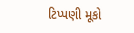ટિપ્પણી મૂકો